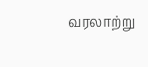வரலாற்று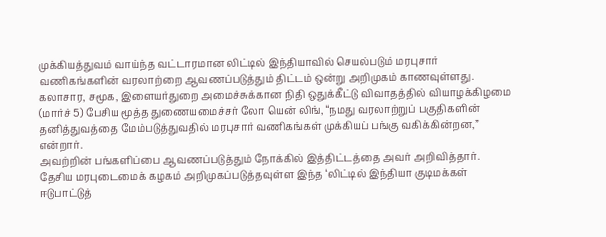முக்கியத்துவம் வாய்ந்த வட்டாரமான லிட்டில் இந்தியாவில் செயல்படும் மரபுசார் வணிகங்களின் வரலாற்றை ஆவணப்படுத்தும் திட்டம் ஒன்று அறிமுகம் காணவுள்ளது.
கலாசார, சமூக, இளையர்துறை அமைச்சுக்கான நிதி ஒதுக்கீட்டு விவாதத்தில் வியாழக்கிழமை (மார்ச் 5) பேசிய மூத்த துணையமைச்சர் லோ யென் லிங், “நமது வரலாற்றுப் பகுதிகளின் தனித்துவத்தை மேம்படுத்துவதில் மரபுசார் வணிகங்கள் முக்கியப் பங்கு வகிக்கின்றன,” என்றார்.
அவற்றின் பங்களிப்பை ஆவணப்படுத்தும் நோக்கில் இத்திட்டத்தை அவர் அறிவித்தார்.
தேசிய மரபுடைமைக் கழகம் அறிமுகப்படுத்தவுள்ள இந்த ‘லிட்டில் இந்தியா குடிமக்கள் ஈடுபாட்டுத்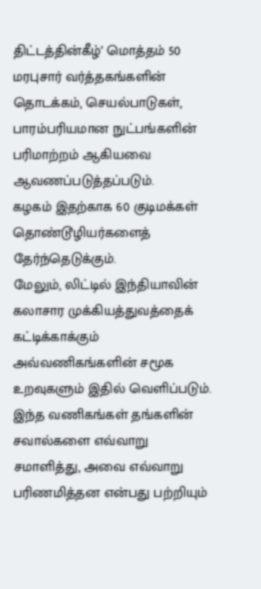திட்டத்தின்கீழ்’ மொத்தம் 50 மரபுசார் வர்த்தகங்களின் தொடக்கம், செயல்பாடுகள், பாரம்பரியமான நுட்பங்களின் பரிமாற்றம் ஆகியவை ஆவணப்படுத்தப்படும்.
கழகம் இதற்காக 60 குடிமக்கள் தொண்டூழியர்களைத் தேர்ந்தெடுக்கும்.
மேலும், லிட்டில் இந்தியாவின் கலாசார முக்கியத்துவத்தைக் கட்டிக்காக்கும் அவ்வணிகங்களின் சமூக உறவுகளும் இதில் வெளிப்படும்.
இந்த வணிகங்கள் தங்களின் சவால்களை எவ்வாறு சமாளித்து, அவை எவ்வாறு பரிணமித்தன என்பது பற்றியும்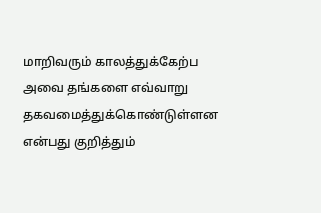மாறிவரும் காலத்துக்கேற்ப அவை தங்களை எவ்வாறு தகவமைத்துக்கொண்டுள்ளன என்பது குறித்தும்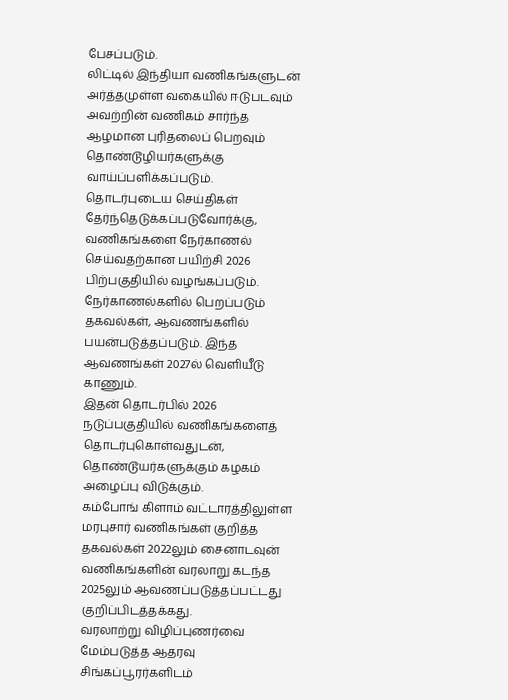பேசப்படும்.
லிட்டில் இந்தியா வணிகங்களுடன் அர்த்தமுள்ள வகையில் ஈடுபடவும் அவற்றின் வணிகம் சார்ந்த ஆழமான புரிதலைப் பெறவும் தொண்டூழியர்களுக்கு வாய்ப்பளிக்கப்படும்.
தொடர்புடைய செய்திகள்
தேர்ந்தெடுக்கப்படுவோர்க்கு, வணிகங்களை நேர்காணல் செய்வதற்கான பயிற்சி 2026 பிற்பகுதியில் வழங்கப்படும். நேர்காணல்களில் பெறப்படும் தகவல்கள், ஆவணங்களில் பயன்படுத்தப்படும். இந்த ஆவணங்கள் 2027ல் வெளியீடு காணும்.
இதன் தொடர்பில் 2026 நடுப்பகுதியில் வணிகங்களைத் தொடர்புகொள்வதுடன், தொண்டூயர்களுக்கும் கழகம் அழைப்பு விடுக்கும்.
கம்போங் கிளாம் வட்டாரத்திலுள்ள மரபுசார் வணிகங்கள் குறித்த தகவல்கள் 2022லும் சைனாடவுன் வணிகங்களின் வரலாறு கடந்த 2025லும் ஆவணப்படுத்தப்பட்டது குறிப்பிடத்தக்கது.
வரலாற்று விழிப்புணர்வை மேம்படுத்த ஆதரவு
சிங்கப்பூரர்களிடம்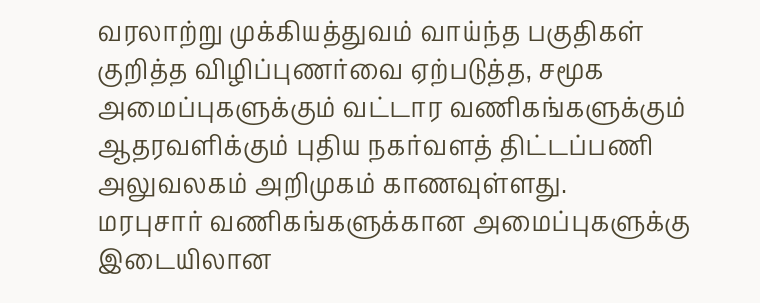வரலாற்று முக்கியத்துவம் வாய்ந்த பகுதிகள் குறித்த விழிப்புணர்வை ஏற்படுத்த, சமூக அமைப்புகளுக்கும் வட்டார வணிகங்களுக்கும் ஆதரவளிக்கும் புதிய நகர்வளத் திட்டப்பணி அலுவலகம் அறிமுகம் காணவுள்ளது.
மரபுசார் வணிகங்களுக்கான அமைப்புகளுக்கு இடையிலான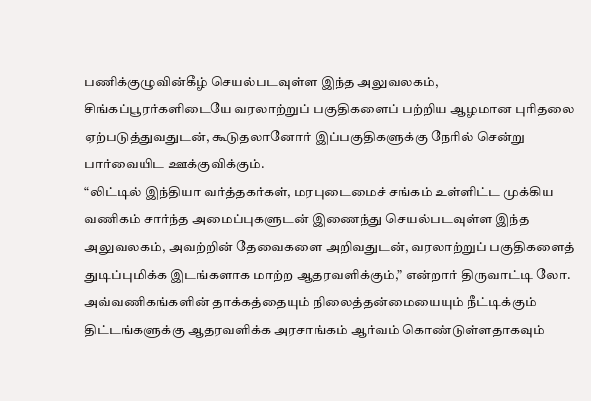பணிக்குழுவின்கீழ் செயல்படவுள்ள இந்த அலுவலகம், சிங்கப்பூரர்களிடையே வரலாற்றுப் பகுதிகளைப் பற்றிய ஆழமான புரிதலை ஏற்படுத்துவதுடன், கூடுதலானோர் இப்பகுதிகளுக்கு நேரில் சென்று பார்வையிட ஊக்குவிக்கும்.
“லிட்டில் இந்தியா வர்த்தகர்கள், மரபுடைமைச் சங்கம் உள்ளிட்ட முக்கிய வணிகம் சார்ந்த அமைப்புகளுடன் இணைந்து செயல்படவுள்ள இந்த அலுவலகம், அவற்றின் தேவைகளை அறிவதுடன், வரலாற்றுப் பகுதிகளைத் துடிப்புமிக்க இடங்களாக மாற்ற ஆதரவளிக்கும்,” என்றார் திருவாட்டி லோ.
அவ்வணிகங்களின் தாக்கத்தையும் நிலைத்தன்மையையும் நீட்டிக்கும் திட்டங்களுக்கு ஆதரவளிக்க அரசாங்கம் ஆர்வம் கொண்டுள்ளதாகவும்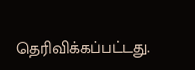தெரிவிக்கப்பட்டது.